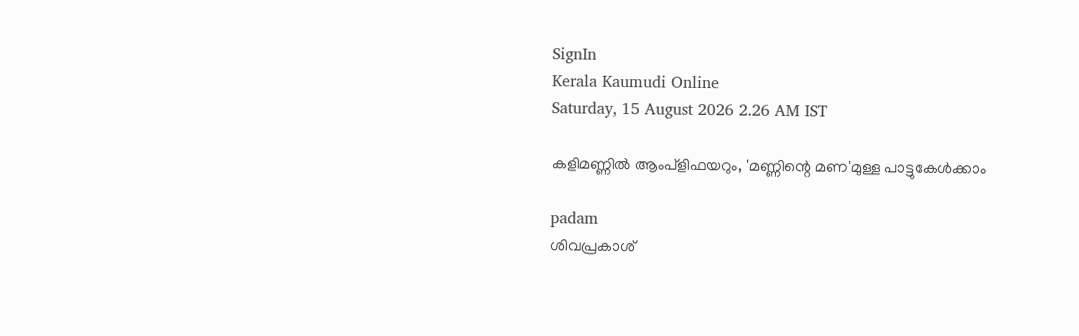SignIn
Kerala Kaumudi Online
Saturday, 15 August 2026 2.26 AM IST

കളിമണ്ണിൽ ആംപ്ളിഫയറും, 'മണ്ണിന്റെ മണ'മുള്ള പാട്ടുകേൾക്കാം

padam
ശിവപ്രകാശ്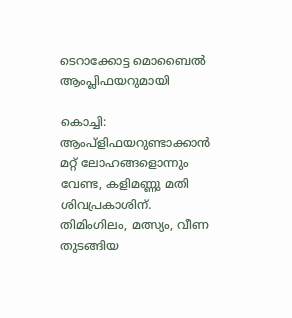ടെറാക്കോട്ട മൊബൈൽ ആംപ്ലിഫയറുമായി

കൊച്ചി: ആംപ്ളിഫയറുണ്ടാക്കാൻ മറ്റ് ലോഹങ്ങളൊന്നും വേണ്ട, കളിമണ്ണു മതി ശിവപ്രകാശിന്. തിമിംഗിലം, മത്സ്യം, വീണ തുടങ്ങിയ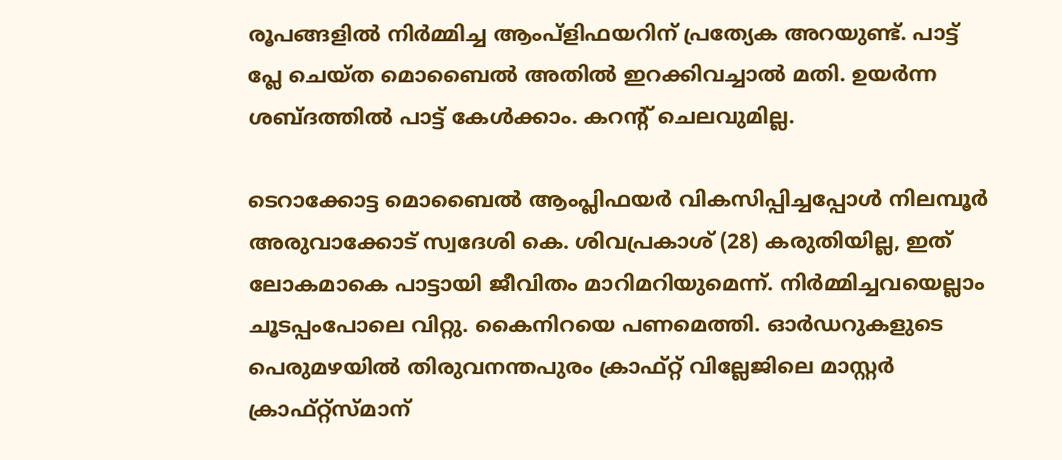രൂപങ്ങളിൽ നിർമ്മിച്ച ആംപ്ളിഫയറിന് പ്രത്യേക അറയുണ്ട്. പാട്ട് പ്ലേ ചെയ്ത മൊബൈൽ അതിൽ ഇറക്കിവച്ചാൽ മതി. ഉയർന്ന ശബ്ദത്തിൽ പാട്ട് കേൾക്കാം. കറന്റ് ചെലവുമില്ല.

ടെറാക്കോട്ട മൊബൈൽ ആംപ്ലിഫയർ വികസിപ്പിച്ചപ്പോൾ നിലമ്പൂർ അരുവാക്കോട് സ്വദേശി കെ. ശിവപ്രകാശ് (28) കരുതിയില്ല, ഇത് ലോകമാകെ പാട്ടായി ജീവിതം മാറിമറിയുമെന്ന്. നിർമ്മിച്ചവയെല്ലാം ചൂടപ്പംപോലെ വിറ്റു. കൈനിറയെ പണമെത്തി. ഓർഡറുകളുടെ പെരുമഴയിൽ തിരുവനന്തപുരം ക്രാഫ്റ്റ് വില്ലേജിലെ മാസ്റ്റർ ക്രാഫ്റ്റ്‌സ്‌മാന്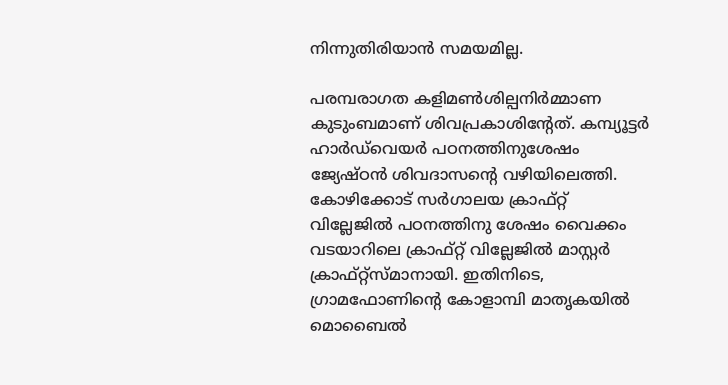നിന്നുതിരിയാൻ സമയമില്ല.

പരമ്പരാഗത കളിമൺശില്പനിർമ്മാണ കുടുംബമാണ് ശിവപ്രകാശിന്റേത്. കമ്പ്യൂട്ടർ ഹാർഡ്‌വെയർ പഠനത്തിനുശേഷം ജ്യേഷ്ഠൻ ശിവദാസന്റെ വഴിയിലെത്തി. കോഴിക്കോട് സർഗാലയ ക്രാഫ്റ്റ് വില്ലേജിൽ പഠനത്തിനു ശേഷം വൈക്കം വടയാറിലെ ക്രാഫ്റ്റ് വില്ലേജിൽ മാസ്റ്റർ ക്രാഫ്റ്റ്‌സ്‌മാനായി. ഇതിനിടെ, ഗ്രാമഫോണിന്റെ കോളാമ്പി മാതൃകയിൽ മൊബൈൽ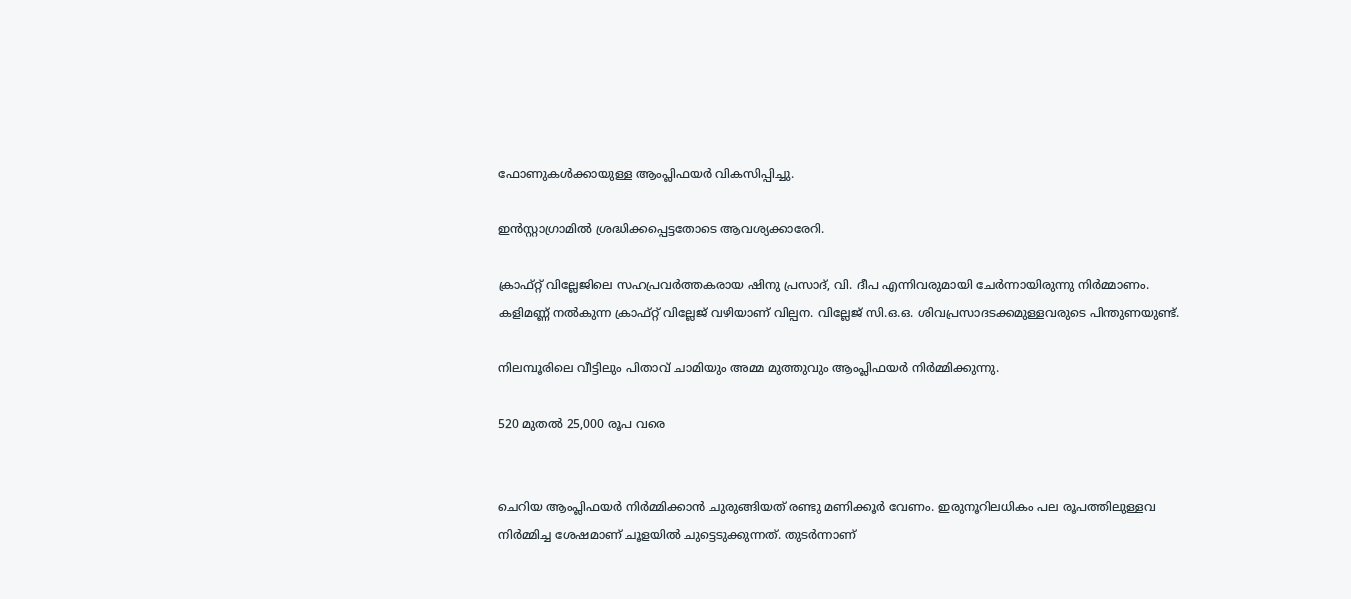ഫോണുകൾക്കായുള്ള ആംപ്ലിഫയർ വികസിപ്പിച്ചു.

ഇൻസ്റ്റാഗ്രാമിൽ ശ്രദ്ധിക്കപ്പെട്ടതോടെ ആവശ്യക്കാരേറി.

ക്രാഫ്റ്റ് വില്ലേജിലെ സഹപ്രവർത്തകരായ ഷിനു പ്രസാദ്, വി. ദീപ എന്നിവരുമായി ചേർന്നായിരുന്നു നിർമ്മാണം. കളിമണ്ണ് നൽകുന്ന ക്രാഫ്റ്റ് വില്ലേജ് വഴിയാണ് വില്പന. വില്ലേജ് സി.ഒ.ഒ. ശിവപ്രസാദടക്കമുള്ളവരുടെ പിന്തുണയുണ്ട്.

നിലമ്പൂരിലെ വീട്ടിലും പിതാവ് ചാമിയും അമ്മ മുത്തുവും ആംപ്ലിഫയർ നിർമ്മിക്കുന്നു.

520 മുതൽ 25,000 രൂപ വരെ


ചെറിയ ആംപ്ലിഫയർ നിർമ്മിക്കാൻ ചുരുങ്ങിയത് രണ്ടു മണിക്കൂർ വേണം. ഇരുനൂറിലധികം പല രൂപത്തിലുള്ളവ നിർമ്മിച്ച ശേഷമാണ് ചൂളയിൽ ചുട്ടെടുക്കുന്നത്. തുടർന്നാണ്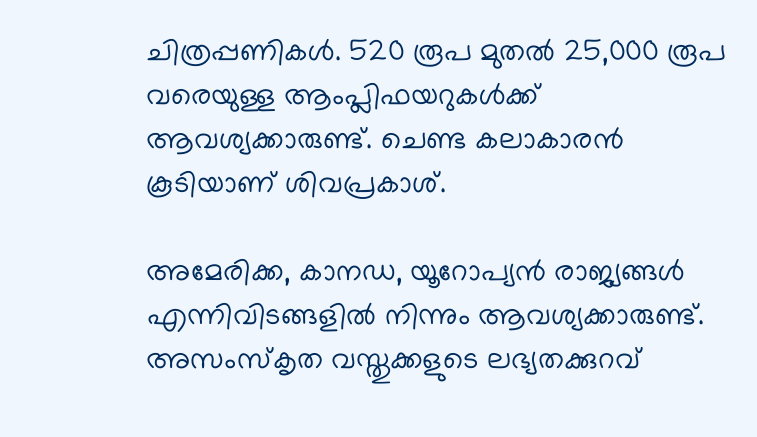ചിത്രപ്പണികൾ. 520 രൂപ മുതൽ 25,000 രൂപ വരെയുള്ള ആംപ്ലിഫയറുകൾക്ക് ആവശ്യക്കാരുണ്ട്. ചെണ്ട കലാകാരൻ കൂടിയാണ് ശിവപ്രകാശ്.

അമേരിക്ക, കാനഡ, യൂറോപ്യൻ രാജ്യങ്ങൾ എന്നിവിടങ്ങളിൽ നിന്നും ആവശ്യക്കാരുണ്ട്. അസംസ്‌കൃത വസ്തുക്കളുടെ ലഭ്യതക്കുറവ്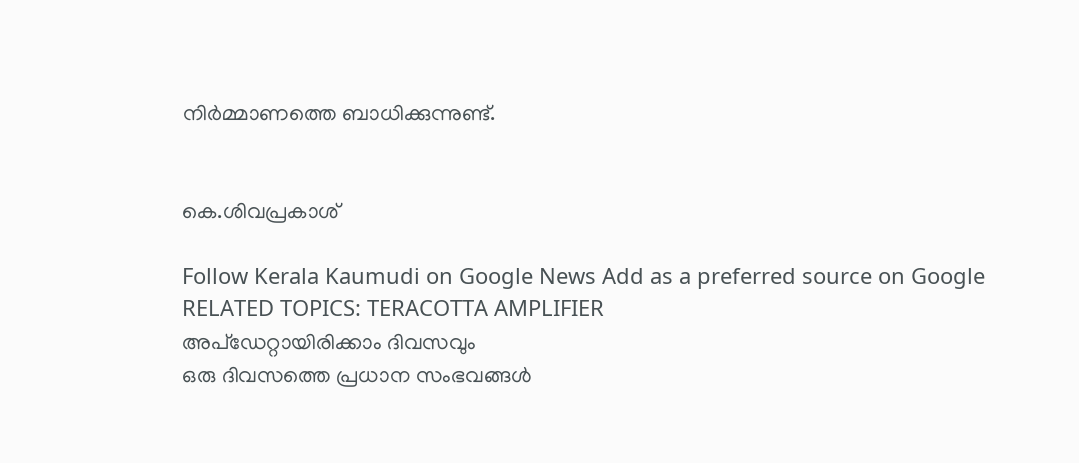നിർമ്മാണത്തെ ബാധിക്കുന്നുണ്ട്.


കെ.ശിവപ്രകാശ്

Follow Kerala Kaumudi on Google News Add as a preferred source on Google
RELATED TOPICS: TERACOTTA AMPLIFIER
അപ്ഡേറ്റായിരിക്കാം ദിവസവും
ഒരു ദിവസത്തെ പ്രധാന സംഭവങ്ങൾ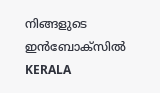നിങ്ങളുടെ ഇൻബോക്സിൽ
KERALA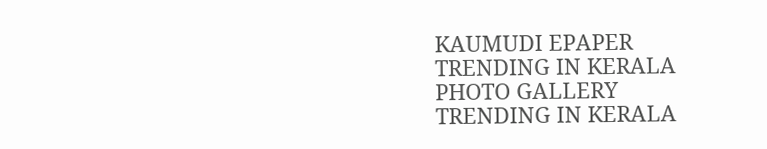KAUMUDI EPAPER
TRENDING IN KERALA
PHOTO GALLERY
TRENDING IN KERALA